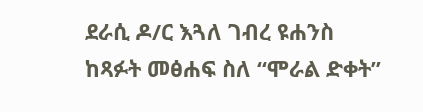ደራሲ ዶ/ር እጓለ ገብረ ዩሐንስ ከጻፉት መፅሐፍ ስለ “ሞራል ድቀት”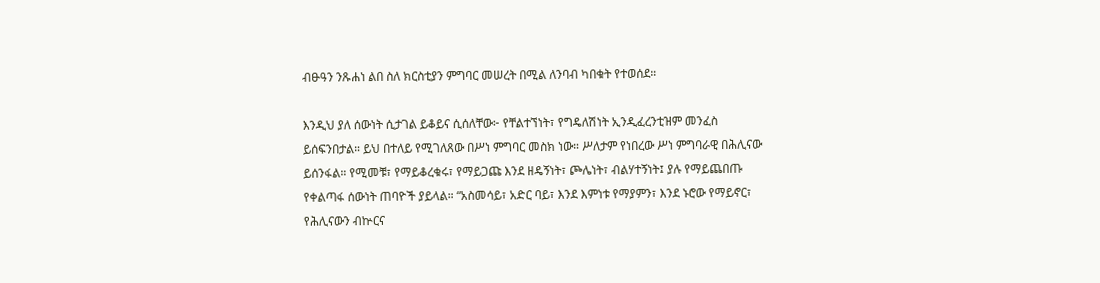ብፁዓን ንጹሐነ ልበ ስለ ክርስቲያን ምግባር መሠረት በሚል ለንባብ ካበቁት የተወሰደ።

እንዲህ ያለ ሰውነት ሲታገል ይቆይና ሲሰለቸው፦ የቸልተኘነት፣ የግዴለሽነት ኢንዲፈረንቲዝም መንፈስ ይሰፍንበታል። ይህ በተለይ የሚገለጸው በሥነ ምግባር መስክ ነው። ሥለታም የነበረው ሥነ ምግባራዊ በሕሊናው ይሰንፋል። የሚመቹ፣ የማይቆረቁሩ፣ የማይጋጩ እንደ ዘዴኝነት፣ ጮሌነት፣ ብልሃተኝነት፤ ያሉ የማይጨበጡ የቀልጣፋ ሰውነት ጠባዮች ያይላል። “አስመሳይ፣ አድር ባይ፣ እንደ እምነቱ የማያምን፣ እንደ ኑሮው የማይኖር፣ የሕሊናውን ብኵርና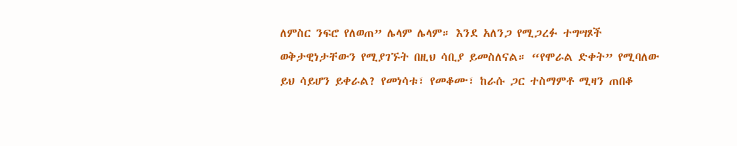ለምስር ንፍሮ የለወጠ” ሌላም ሌላም። እንደ አለንጋ የሚጋረፉ ተግሣጾች ወቅታዊነታቸውን የሚያገኙት በዚህ ሳቢያ ይመስለናል። “የሞራል ድቀት” የሚባለው ይህ ሳይሆን ይቀራል? የመነሳቱ፣ የመቆሙ፣ ከራሱ ጋር ተስማምቶ ሚዛን ጠበቆ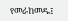የመራከመዱ፤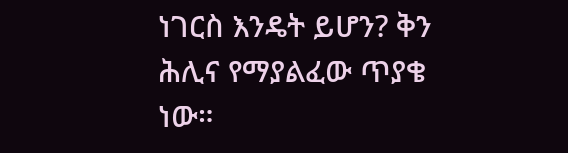ነገርስ እንዴት ይሆን? ቅን ሕሊና የማያልፈው ጥያቄ ነው።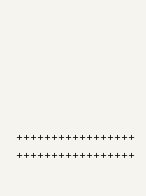+++++++++++++++++ +++++++++++++++++